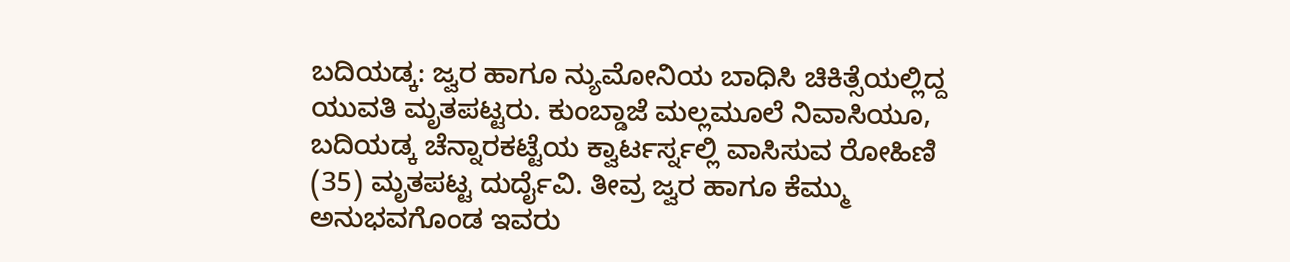ಬದಿಯಡ್ಕ: ಜ್ವರ ಹಾಗೂ ನ್ಯುಮೋನಿಯ ಬಾಧಿಸಿ ಚಿಕಿತ್ಸೆಯಲ್ಲಿದ್ದ ಯುವತಿ ಮೃತಪಟ್ಟರು. ಕುಂಬ್ಡಾಜೆ ಮಲ್ಲಮೂಲೆ ನಿವಾಸಿಯೂ, ಬದಿಯಡ್ಕ ಚೆನ್ನಾರಕಟ್ಟೆಯ ಕ್ವಾರ್ಟರ್ಸ್ನಲ್ಲಿ ವಾಸಿಸುವ ರೋಹಿಣಿ (35) ಮೃತಪಟ್ಟ ದುರ್ದೈವಿ. ತೀವ್ರ ಜ್ವರ ಹಾಗೂ ಕೆಮ್ಮು ಅನುಭವಗೊಂಡ ಇವರು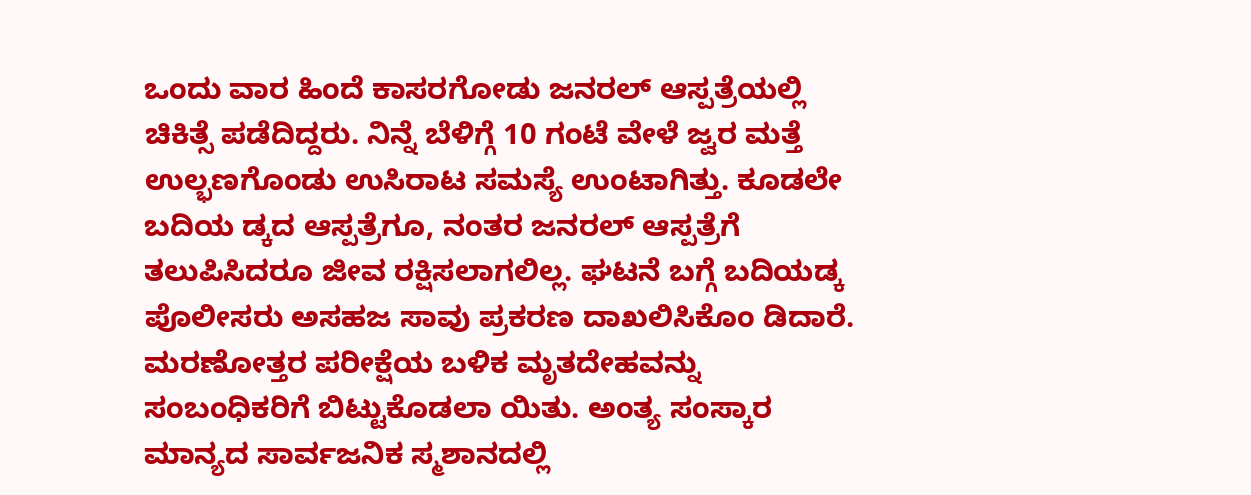ಒಂದು ವಾರ ಹಿಂದೆ ಕಾಸರಗೋಡು ಜನರಲ್ ಆಸ್ಪತ್ರೆಯಲ್ಲಿ ಚಿಕಿತ್ಸೆ ಪಡೆದಿದ್ದರು. ನಿನ್ನೆ ಬೆಳಿಗ್ಗೆ 10 ಗಂಟೆ ವೇಳೆ ಜ್ವರ ಮತ್ತೆ ಉಲ್ಭಣಗೊಂಡು ಉಸಿರಾಟ ಸಮಸ್ಯೆ ಉಂಟಾಗಿತ್ತು. ಕೂಡಲೇ ಬದಿಯ ಡ್ಕದ ಆಸ್ಪತ್ರೆಗೂ, ನಂತರ ಜನರಲ್ ಆಸ್ಪತ್ರೆಗೆ ತಲುಪಿಸಿದರೂ ಜೀವ ರಕ್ಷಿಸಲಾಗಲಿಲ್ಲ. ಘಟನೆ ಬಗ್ಗೆ ಬದಿಯಡ್ಕ ಪೊಲೀಸರು ಅಸಹಜ ಸಾವು ಪ್ರಕರಣ ದಾಖಲಿಸಿಕೊಂ ಡಿದಾರೆ. ಮರಣೋತ್ತರ ಪರೀಕ್ಷೆಯ ಬಳಿಕ ಮೃತದೇಹವನ್ನು ಸಂಬಂಧಿಕರಿಗೆ ಬಿಟ್ಟುಕೊಡಲಾ ಯಿತು. ಅಂತ್ಯ ಸಂಸ್ಕಾರ ಮಾನ್ಯದ ಸಾರ್ವಜನಿಕ ಸ್ಮಶಾನದಲ್ಲಿ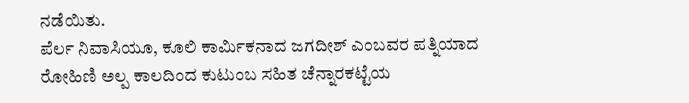ನಡೆಯಿತು.
ಪೆರ್ಲ ನಿವಾಸಿಯೂ, ಕೂಲಿ ಕಾರ್ಮಿಕನಾದ ಜಗದೀಶ್ ಎಂಬವರ ಪತ್ನಿಯಾದ ರೋಹಿಣಿ ಅಲ್ಪ ಕಾಲದಿಂದ ಕುಟುಂಬ ಸಹಿತ ಚೆನ್ನಾರಕಟ್ಟೆಯ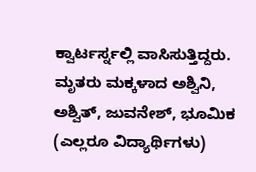ಕ್ವಾರ್ಟರ್ಸ್ನಲ್ಲಿ ವಾಸಿಸುತ್ತಿದ್ದರು. ಮೃತರು ಮಕ್ಕಳಾದ ಅಶ್ವಿನಿ, ಅಶ್ವಿತ್, ಜುವನೇಶ್, ಭೂಮಿಕ (ಎಲ್ಲರೂ ವಿದ್ಯಾರ್ಥಿಗಳು)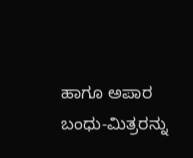ಹಾಗೂ ಅಪಾರ ಬಂಧು-ಮಿತ್ರರನ್ನು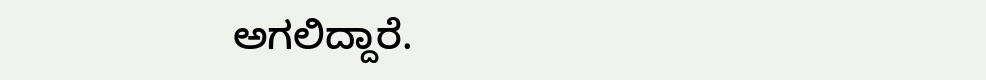ಅಗಲಿದ್ದಾರೆ.